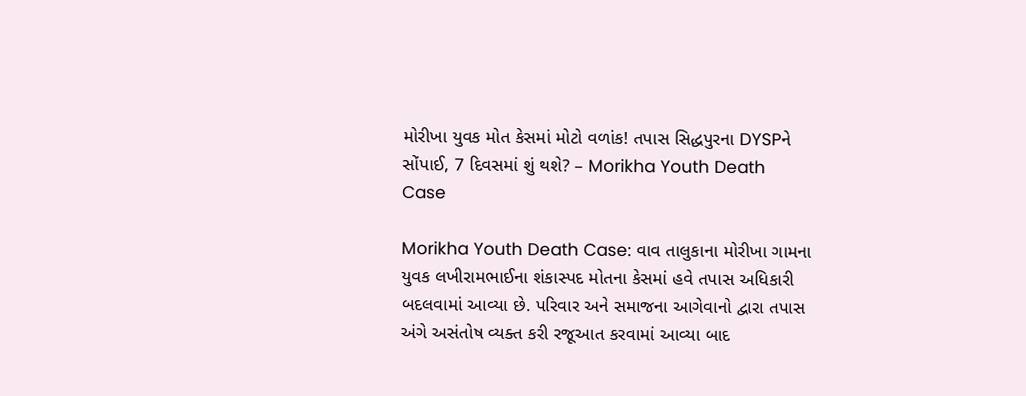મોરીખા યુવક મોત કેસમાં મોટો વળાંક! તપાસ સિદ્ધપુરના DYSPને સોંપાઈ, 7 દિવસમાં શું થશે? – Morikha Youth Death Case

Morikha Youth Death Case: વાવ તાલુકાના મોરીખા ગામના યુવક લખીરામભાઈના શંકાસ્પદ મોતના કેસમાં હવે તપાસ અધિકારી બદલવામાં આવ્યા છે. પરિવાર અને સમાજના આગેવાનો દ્વારા તપાસ અંગે અસંતોષ વ્યક્ત કરી રજૂઆત કરવામાં આવ્યા બાદ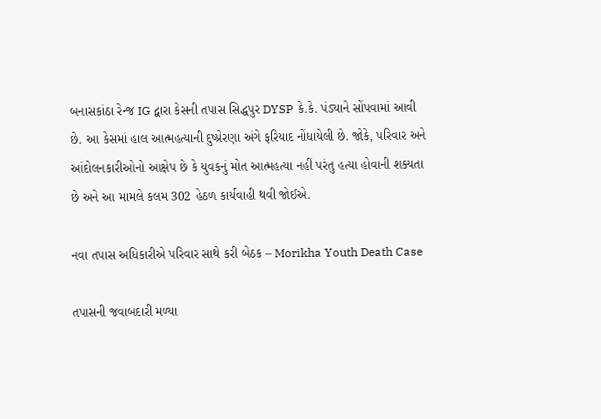બનાસકાંઠા રેન્જ IG દ્વારા કેસની તપાસ સિદ્ધપુર DYSP કે.કે. પંડ્યાને સોંપવામાં આવી છે. આ કેસમાં હાલ આત્મહત્યાની દુષ્પ્રેરણા અંગે ફરિયાદ નોંધાયેલી છે. જોકે, પરિવાર અને આંદોલનકારીઓનો આક્ષેપ છે કે યુવકનું મોત આત્મહત્યા નહીં પરંતુ હત્યા હોવાની શક્યતા છે અને આ મામલે કલમ 302 હેઠળ કાર્યવાહી થવી જોઈએ.

નવા તપાસ અધિકારીએ પરિવાર સાથે કરી બેઠક – Morikha Youth Death Case

તપાસની જવાબદારી મળ્યા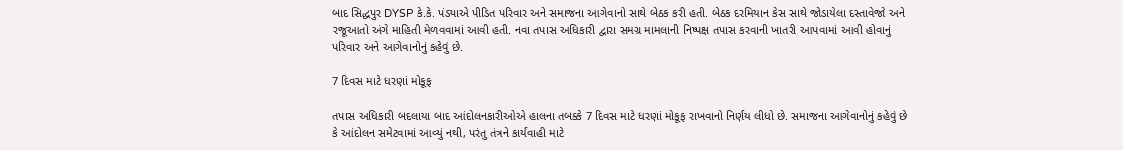બાદ સિદ્ધપુર DYSP કે.કે. પંડ્યાએ પીડિત પરિવાર અને સમાજના આગેવાનો સાથે બેઠક કરી હતી. બેઠક દરમિયાન કેસ સાથે જોડાયેલા દસ્તાવેજો અને રજૂઆતો અંગે માહિતી મેળવવામાં આવી હતી. નવા તપાસ અધિકારી દ્વારા સમગ્ર મામલાની નિષ્પક્ષ તપાસ કરવાની ખાતરી આપવામાં આવી હોવાનું પરિવાર અને આગેવાનોનું કહેવું છે.

7 દિવસ માટે ધરણાં મોકૂફ

તપાસ અધિકારી બદલાયા બાદ આંદોલનકારીઓએ હાલના તબક્કે 7 દિવસ માટે ધરણાં મોકૂફ રાખવાનો નિર્ણય લીધો છે. સમાજના આગેવાનોનું કહેવું છે કે આંદોલન સમેટવામાં આવ્યું નથી, પરંતુ તંત્રને કાર્યવાહી માટે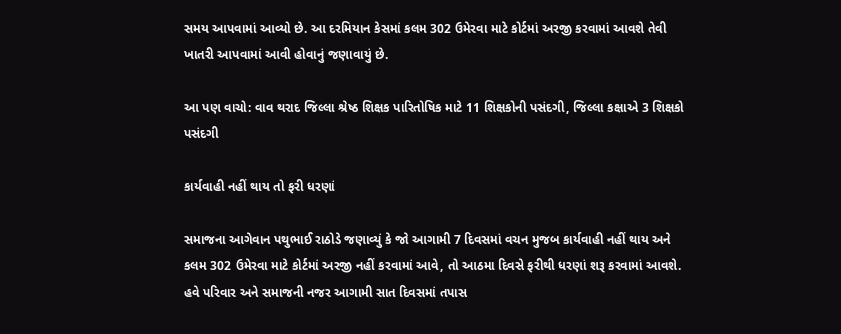સમય આપવામાં આવ્યો છે. આ દરમિયાન કેસમાં કલમ 302 ઉમેરવા માટે કોર્ટમાં અરજી કરવામાં આવશે તેવી ખાતરી આપવામાં આવી હોવાનું જણાવાયું છે.

આ પણ વાચો: વાવ થરાદ જિલ્લા શ્રેષ્ઠ શિક્ષક પારિતોષિક માટે 11 શિક્ષકોની પસંદગી, જિલ્લા કક્ષાએ 3 શિક્ષકો પસંદગી

કાર્યવાહી નહીં થાય તો ફરી ધરણાં

સમાજના આગેવાન પથુભાઈ રાઠોડે જણાવ્યું કે જો આગામી 7 દિવસમાં વચન મુજબ કાર્યવાહી નહીં થાય અને કલમ 302 ઉમેરવા માટે કોર્ટમાં અરજી નહીં કરવામાં આવે, તો આઠમા દિવસે ફરીથી ધરણાં શરૂ કરવામાં આવશે. હવે પરિવાર અને સમાજની નજર આગામી સાત દિવસમાં તપાસ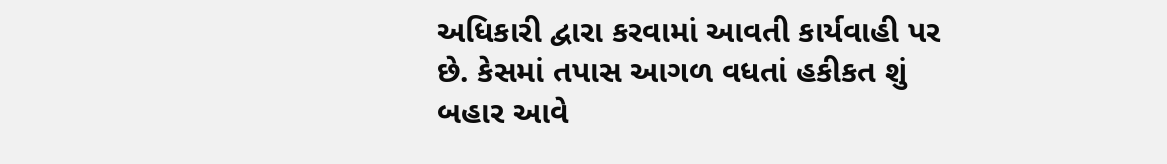અધિકારી દ્વારા કરવામાં આવતી કાર્યવાહી પર છે. કેસમાં તપાસ આગળ વધતાં હકીકત શું બહાર આવે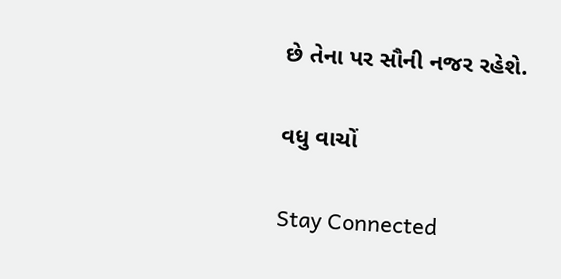છે તેના પર સૌની નજર રહેશે.

વધુ વાચોં

Stay Connected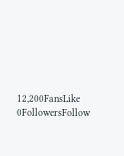12,200FansLike
0FollowersFollow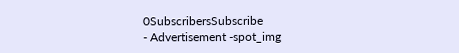0SubscribersSubscribe
- Advertisement -spot_img